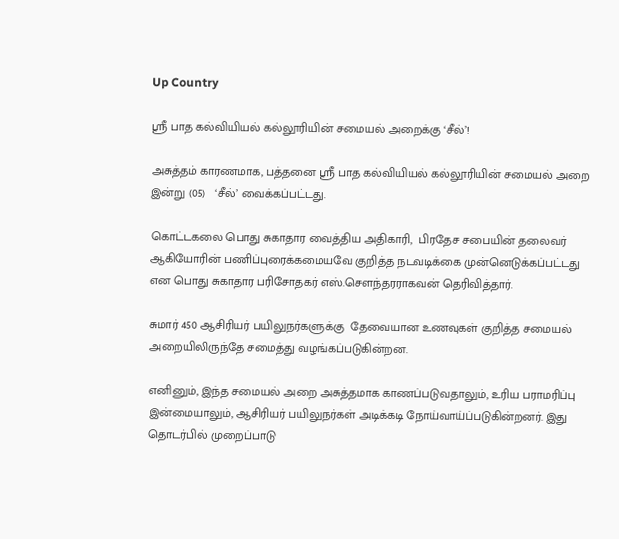Up Country

ஸ்ரீ பாத கல்வியியல் கல்லூரியின் சமையல் அறைக்கு ‘சீல்’!

அசுத்தம் காரணமாக, பத்தனை ஸ்ரீ பாத கல்வியியல் கல்லூரியின் சமையல் அறை இன்று (05)   ‘சீல்’ வைக்கப்பட்டது.

கொட்டகலை பொது சுகாதார வைத்திய அதிகாரி,  பிரதேச சபையின் தலைவர் ஆகியோரின் பணிப்புரைக்கமையவே குறித்த நடவடிக்கை முன்னெடுக்கப்பட்டது என பொது சுகாதார பரிசோதகர் எஸ்.சௌந்தரராகவன் தெரிவித்தார்.

சுமார் 450 ஆசிரியர் பயிலுநர்களுக்கு  தேவையான உணவுகள் குறித்த சமையல் அறையிலிருந்தே சமைத்து வழங்கப்படுகின்றன.

எனினும், இந்த சமையல் அறை அசுத்தமாக காணப்படுவதாலும், உரிய பராமரிப்பு இன்மையாலும், ஆசிரியர் பயிலுநர்கள் அடிக்கடி நோய்வாய்ப்படுகின்றனர். இது தொடர்பில் முறைப்பாடு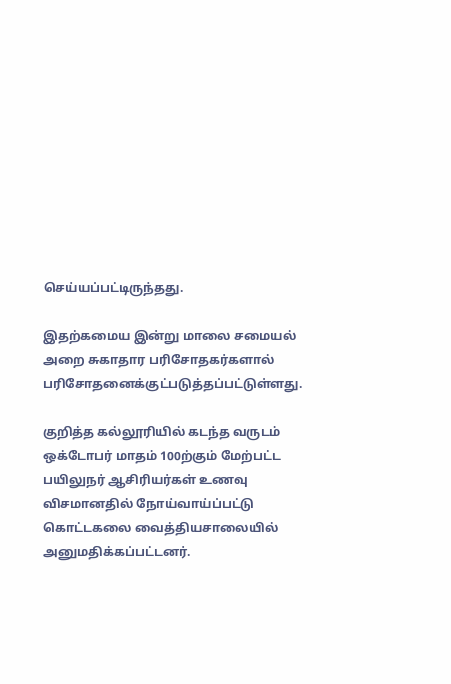செய்யப்பட்டிருந்தது.

இதற்கமைய இன்று மாலை சமையல் அறை சுகாதார பரிசோதகர்களால் பரிசோதனைக்குட்படுத்தப்பட்டுள்ளது.

குறித்த கல்லூரியில் கடந்த வருடம் ஒக்டோபர் மாதம் 100ற்கும் மேற்பட்ட பயிலுநர் ஆசிரியர்கள் உணவு விசமானதில் நோய்வாய்ப்பட்டு கொட்டகலை வைத்தியசாலையில் அனுமதிக்கப்பட்டனர்.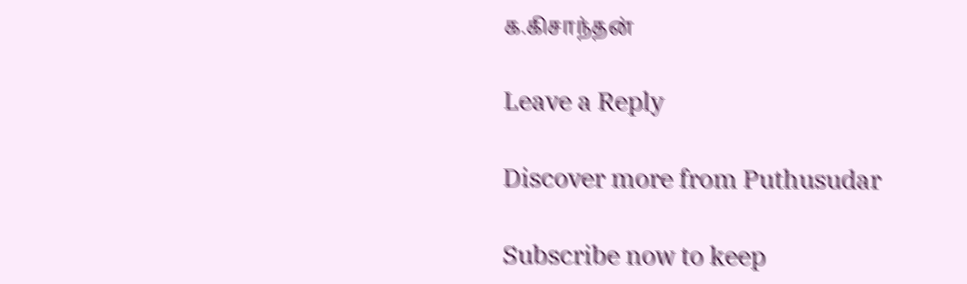க.கிசாந்தன்

Leave a Reply

Discover more from Puthusudar

Subscribe now to keep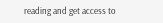reading and get access to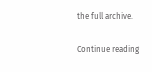the full archive.

Continue reading